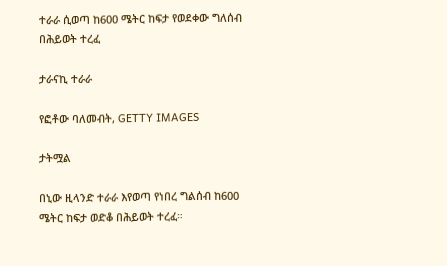ተራራ ሲወጣ ከ600 ሜትር ከፍታ የወደቀው ግለሰብ በሕይወት ተረፈ

ታራናኪ ተራራ

የፎቶው ባለመብት, GETTY IMAGES

ታትሟል

በኒው ዚላንድ ተራራ እየወጣ የነበረ ግልሰብ ከ600 ሜትር ከፍታ ወድቆ በሕይወት ተረፈ።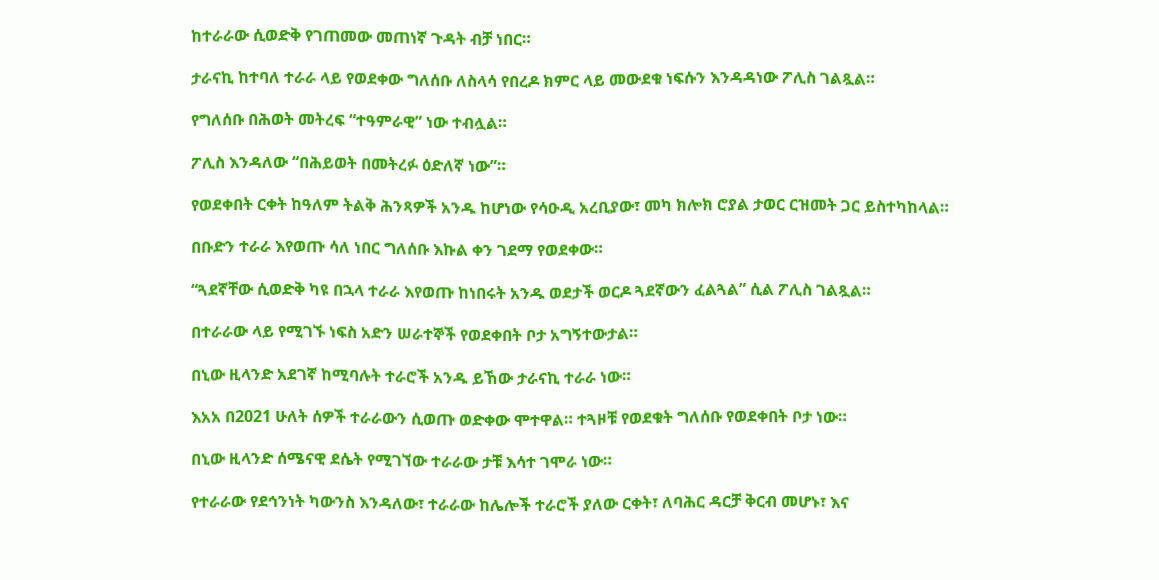ከተራራው ሲወድቅ የገጠመው መጠነኛ ጉዳት ብቻ ነበር።

ታራናኪ ከተባለ ተራራ ላይ የወደቀው ግለሰቡ ለስላሳ የበረዶ ክምር ላይ መውደቁ ነፍሱን እንዳዳነው ፖሊስ ገልጿል።

የግለሰቡ በሕወት መትረፍ “ተዓምራዊ” ነው ተብሏል።

ፖሊስ እንዳለው “በሕይወት በመትረፉ ዕድለኛ ነው”።

የወደቀበት ርቀት ከዓለም ትልቅ ሕንጻዎች አንዱ ከሆነው የሳዑዲ አረቢያው፣ መካ ክሎክ ሮያል ታወር ርዝመት ጋር ይስተካከላል።

በቡድን ተራራ እየወጡ ሳለ ነበር ግለሰቡ እኩል ቀን ገደማ የወደቀው።

“ጓደኛቸው ሲወድቅ ካዩ በኋላ ተራራ እየወጡ ከነበሩት አንዱ ወደታች ወርዶ ጓደኛውን ፈልጓል” ሲል ፖሊስ ገልጿል።

በተራራው ላይ የሚገኙ ነፍስ አድን ሠራተኞች የወደቀበት ቦታ አግኝተውታል።

በኒው ዚላንድ አደገኛ ከሚባሉት ተራሮች አንዱ ይኸው ታራናኪ ተራራ ነው።

እአአ በ2021 ሁለት ሰዎች ተራራውን ሲወጡ ወድቀው ሞተዋል። ተጓዞቹ የወደቁት ግለሰቡ የወደቀበት ቦታ ነው።

በኒው ዚላንድ ሰሜናዊ ደሴት የሚገኘው ተራራው ታቹ እሳተ ገሞራ ነው።

የተራራው የደኅንነት ካውንስ እንዳለው፣ ተራራው ከሌሎች ተራሮች ያለው ርቀት፣ ለባሕር ዳርቻ ቅርብ መሆኑ፣ እና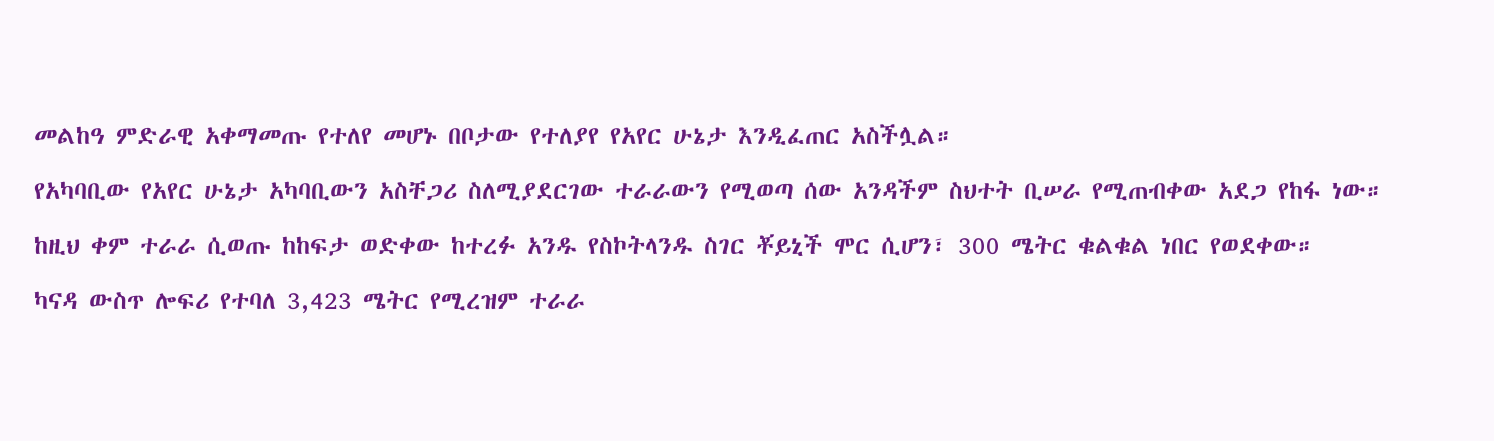መልከዓ ምድራዊ አቀማመጡ የተለየ መሆኑ በቦታው የተለያየ የአየር ሁኔታ እንዲፈጠር አስችሏል።

የአካባቢው የአየር ሁኔታ አካባቢውን አስቸጋሪ ስለሚያደርገው ተራራውን የሚወጣ ሰው አንዳችም ስህተት ቢሠራ የሚጠብቀው አደጋ የከፋ ነው።

ከዚህ ቀም ተራራ ሲወጡ ከከፍታ ወድቀው ከተረፉ አንዱ የስኮትላንዱ ስገር ቾይኒች ሞር ሲሆን፣ 300 ሜትር ቁልቁል ነበር የወደቀው።

ካናዳ ውስጥ ሎፍሪ የተባለ 3,423 ሜትር የሚረዝም ተራራ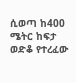ሲወጣ ከ400 ሜትር ከፍታ ወድቆ የተረፈው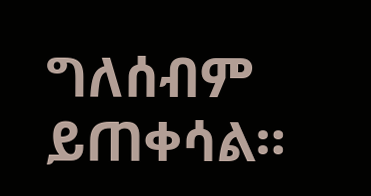ግለሰብም ይጠቀሳል።